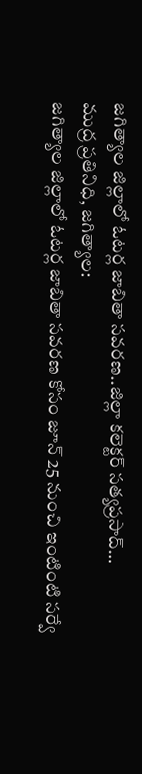జగిత్యాల జిల్లాలో ఓటర్ల జాబితా సవరణ..జిల్లా కలెక్టర్ సత్యప్రసాద్…
ముద్ర ప్రతినిధి, జగిత్యాల:
జగిత్యాల జిల్లాలో ఓటర్ల జాబితా సవరణ కోసం జూన్ 25 నుంచి ఇంటింటి సర్వే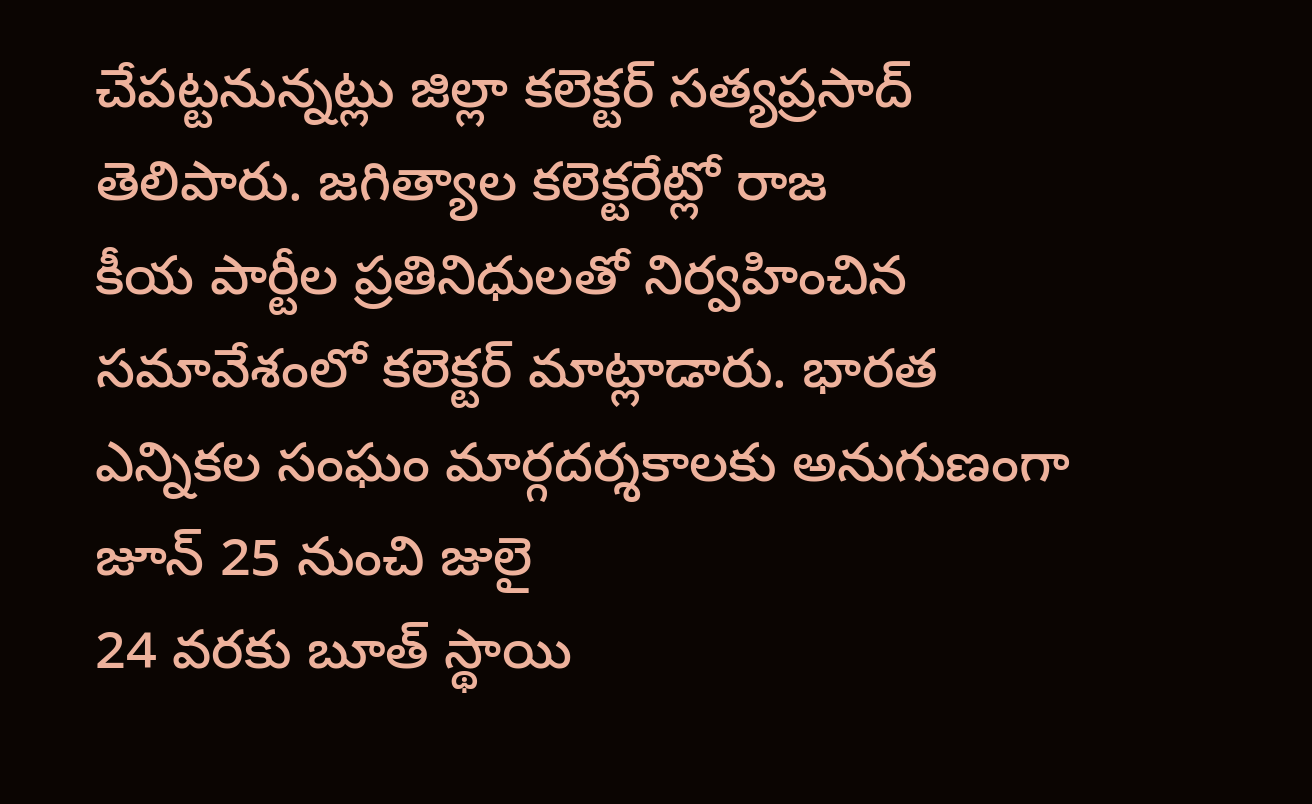చేపట్టనున్నట్లు జిల్లా కలెక్టర్ సత్యప్రసాద్ తెలిపారు. జగిత్యాల కలెక్టరేట్లో రాజ
కీయ పార్టీల ప్రతినిధులతో నిర్వహించిన సమావేశంలో కలెక్టర్ మాట్లాడారు. భారత ఎన్నికల సంఘం మార్గదర్శకాలకు అనుగుణంగా జూన్ 25 నుంచి జులై
24 వరకు బూత్ స్థాయి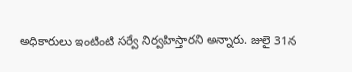అధికారులు ఇంటింటి సర్వే నిర్వహిస్తారని అన్నారు. జులై 31న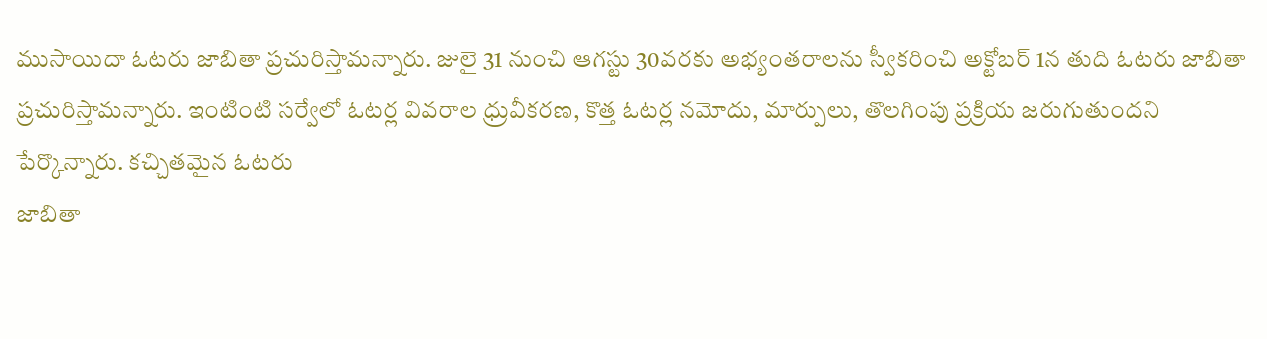ముసాయిదా ఓటరు జాబితా ప్రచురిస్తామన్నారు. జులై 31 నుంచి ఆగస్టు 30వరకు అభ్యంతరాలను స్వీకరించి అక్టోబర్ 1న తుది ఓటరు జాబితా ప్రచురిస్తామన్నారు. ఇంటింటి సర్వేలో ఓటర్ల వివరాల ధ్రువీకరణ, కొత్త ఓటర్ల నమోదు, మార్పులు, తొలగింపు ప్రక్రియ జరుగుతుందని పేర్కొన్నారు. కచ్చితమైన ఓటరు
జాబితా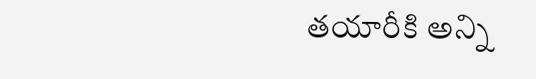తయారీకి అన్ని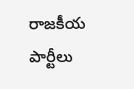రాజకీయ పార్టీలు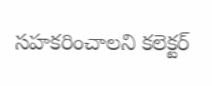సహకరించాలని కలెక్టర్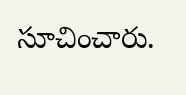సూచించారు.